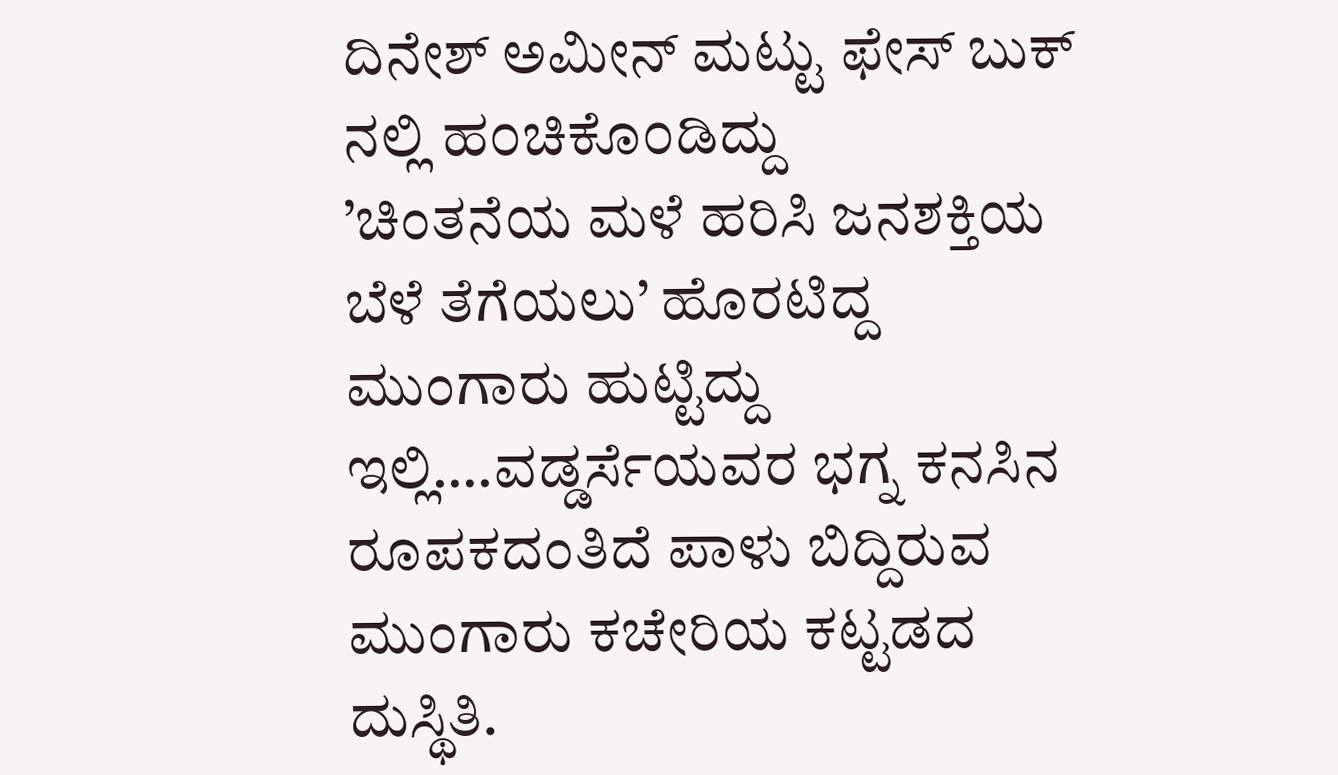ದಿನೇಶ್ ಅಮೀನ್ ಮಟ್ಟು ಫೇಸ್ ಬುಕ್ ನಲ್ಲಿ ಹ೦ಚಿಕೊ೦ಡಿದ್ದು
’ಚಿಂತನೆಯ ಮಳೆ ಹರಿಸಿ ಜನಶಕ್ತಿಯ ಬೆಳೆ ತೆಗೆಯಲು’ ಹೊರಟಿದ್ದ ಮುಂಗಾರು ಹುಟ್ಟಿದ್ದು ಇಲ್ಲಿ….ವಡ್ಡರ್ಸೆಯವರ ಭಗ್ನ ಕನಸಿನ ರೂಪಕದಂತಿದೆ ಪಾಳು ಬಿದ್ದಿರುವ ಮುಂಗಾರು ಕಚೇರಿಯ ಕಟ್ಟಡದ ದುಸ್ಥಿತಿ.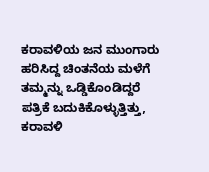ಕರಾವಳಿಯ ಜನ ಮುಂಗಾರು ಹರಿಸಿದ್ದ ಚಿಂತನೆಯ ಮಳೆಗೆ ತಮ್ಮನ್ನು ಒಡ್ಡಿಕೊಂಡಿದ್ದರೆ ಪತ್ರಿಕೆ ಬದುಕಿಕೊಳ್ಳುತ್ತಿತ್ತು, ಕರಾವಳಿ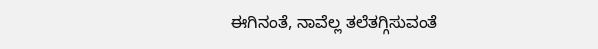ಈಗಿನಂತೆ, ನಾವೆಲ್ಲ ತಲೆತಗ್ಗಿಸುವಂತೆ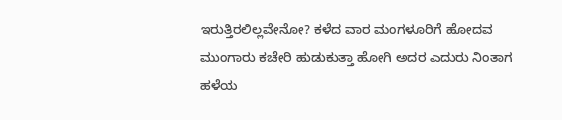ಇರುತ್ತಿರಲಿಲ್ಲವೇನೋ? ಕಳೆದ ವಾರ ಮಂಗಳೂರಿಗೆ ಹೋದವ ಮುಂಗಾರು ಕಚೇರಿ ಹುಡುಕುತ್ತಾ ಹೋಗಿ ಅದರ ಎದುರು ನಿಂತಾಗ ಹಳೆಯ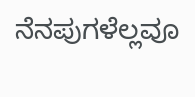ನೆನಪುಗಳೆಲ್ಲವೂ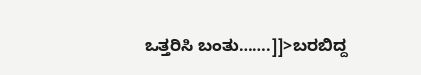ಒತ್ತರಿಸಿ ಬಂತು…….]]>ಬರಬಿದ್ದ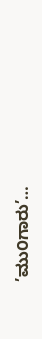’ಮು೦ಗಾರು’…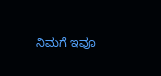ನಿಮಗೆ ಇವೂ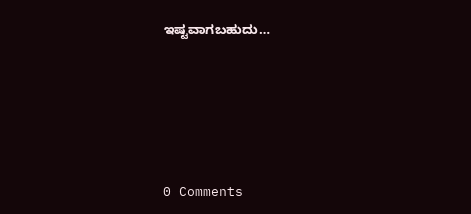ಇಷ್ಟವಾಗಬಹುದು…






0 Comments